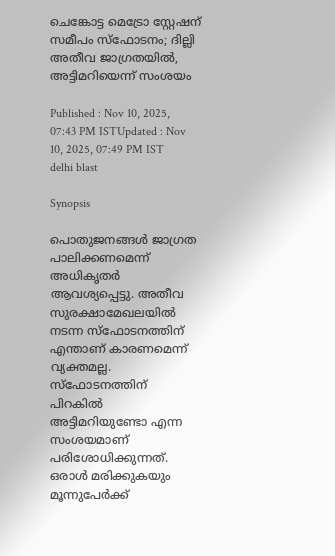ചെങ്കോട്ട മെട്രോ സ്റ്റേഷന് സമീപം സ്ഫോടനം; ദില്ലി അതീവ ജാഗ്രതയിൽ, അട്ടിമറിയെന്ന് സംശയം

Published : Nov 10, 2025, 07:43 PM ISTUpdated : Nov 10, 2025, 07:49 PM IST
delhi blast

Synopsis

പൊതുജനങ്ങൾ ജാഗ്രത പാലിക്കണമെന്ന് അധികൃതർ ആവശ്യപ്പെട്ടു. അതീവ സുരക്ഷാമേഖലയിൽ നടന്ന സ്ഫോടനത്തിന് എന്താണ് കാരണമെന്ന് വ്യക്തമല്ല. സ്ഫോടനത്തിന് പിറകിൽ അട്ടിമറിയുണ്ടോ എന്ന സംശയമാണ് പരിശോധിക്കുന്നത്. ഒരാൾ മരിക്കുകയും മൂന്നുപേർക്ക്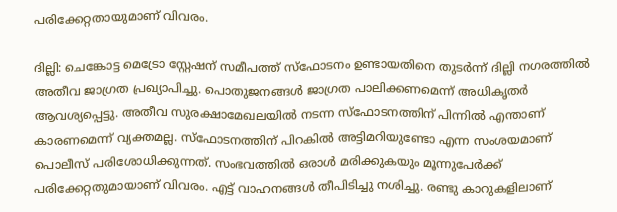പരിക്കേറ്റതായുമാണ് വിവരം.

ദില്ലി: ചെങ്കോട്ട മെട്രോ സ്റ്റേഷന് സമീപത്ത് സ്ഫോടനം ഉണ്ടായതിനെ തുട‍ർന്ന് ദില്ലി നഗരത്തിൽ അതീവ ജാഗ്രത പ്രഖ്യാപിച്ചു. പൊതുജനങ്ങൾ ജാഗ്രത പാലിക്കണമെന്ന് അധികൃതർ ആവശ്യപ്പെട്ടു. അതീവ സുരക്ഷാമേഖലയിൽ നടന്ന സ്ഫോടനത്തിന് പിന്നിൽ എന്താണ് കാരണമെന്ന് വ്യക്തമല്ല. സ്ഫോടനത്തിന് പിറകിൽ അട്ടിമറിയുണ്ടോ എന്ന സംശയമാണ് പൊലീസ് പരിശോധിക്കുന്നത്. സംഭവത്തിൽ ഒരാൾ മരിക്കുകയും മൂന്നുപേർക്ക് പരിക്കേറ്റതുമായാണ് വിവരം. എട്ട് വാഹനങ്ങൾ തീപിടിച്ചു നശിച്ചു. രണ്ടു കാറുകളിലാണ്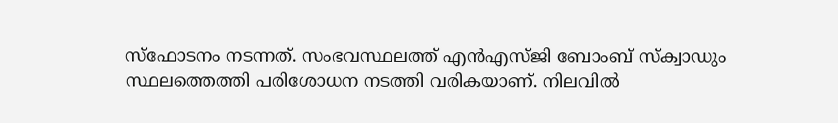സ്ഫോടനം നടന്നത്. സംഭവസ്ഥലത്ത് എൻഎസ്ജി ബോംബ് സ്ക്വാഡും സ്ഥലത്തെത്തി പരിശോധന നടത്തി വരികയാണ്. നിലവിൽ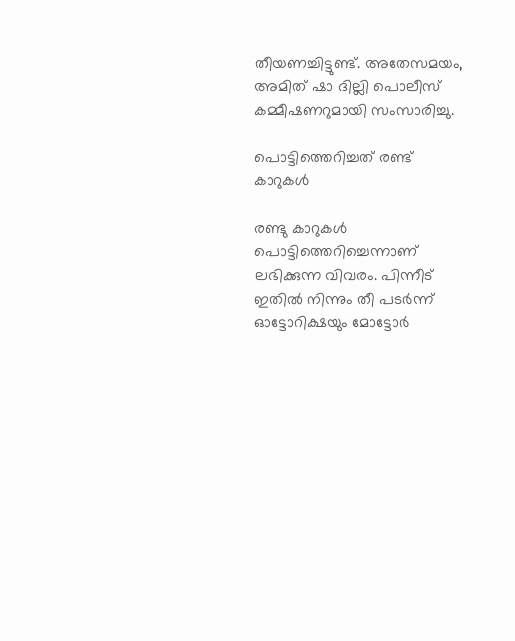തീയണച്ചിട്ടുണ്ട്. അതേസമയം, അമിത് ഷാ ദില്ലി പൊലീസ് കമ്മീഷണറുമായി സംസാരിച്ചു.

പൊട്ടിത്തെറിച്ചത് രണ്ട് കാറുകൾ

രണ്ടു കാറുകള്‍ പൊട്ടിത്തെറിച്ചെന്നാണ് ലഭിക്കുന്ന വിവരം. പിന്നീട് ഇതിൽ നിന്നും തീ പടർന്ന് ഓട്ടോറിക്ഷയും മോട്ടോർ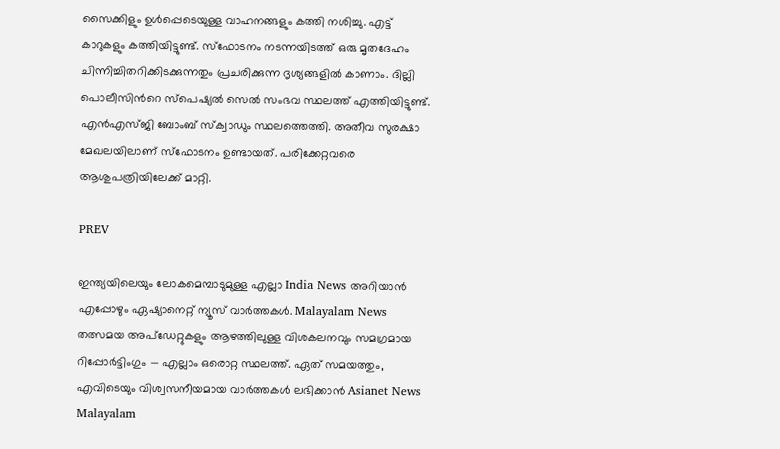സൈക്കിളും ഉൾപ്പെടെയുള്ള വാഹനങ്ങളും കത്തി നശിച്ചു. എട്ട് കാറുകളും കത്തിയിട്ടുണ്ട്. സ്ഫോടനം നടന്നയിടത്ത് ഒരു മൃതദേഹം ചിന്നിച്ചിതറിക്കിടക്കുന്നതും പ്രചരിക്കുന്ന ദൃശ്യങ്ങളില്‍ കാണാം. ദില്ലി പൊലീസിന്‍റെ സ്പെഷ്യല്‍ സെല്‍ സംഭവ സ്ഥലത്ത് എത്തിയിട്ടുണ്ട്. എൻഎസ്ജി ബോംബ് സ്ക്വാഡും സ്ഥലത്തെത്തി. അതീവ സുരക്ഷാ മേഖലയിലാണ് സ്ഫോടനം ഉണ്ടായത്. പരിക്കേറ്റവരെ ആശുപത്രിയിലേക്ക് മാറ്റി.

PREV

ഇന്ത്യയിലെയും ലോകമെമ്പാടുമുള്ള എല്ലാ India News അറിയാൻ എപ്പോഴും ഏഷ്യാനെറ്റ് ന്യൂസ് വാർത്തകൾ. Malayalam News   തത്സമയ അപ്‌ഡേറ്റുകളും ആഴത്തിലുള്ള വിശകലനവും സമഗ്രമായ റിപ്പോർട്ടിംഗും — എല്ലാം ഒരൊറ്റ സ്ഥലത്ത്. ഏത് സമയത്തും, എവിടെയും വിശ്വസനീയമായ വാർത്തകൾ ലഭിക്കാൻ Asianet News Malayalam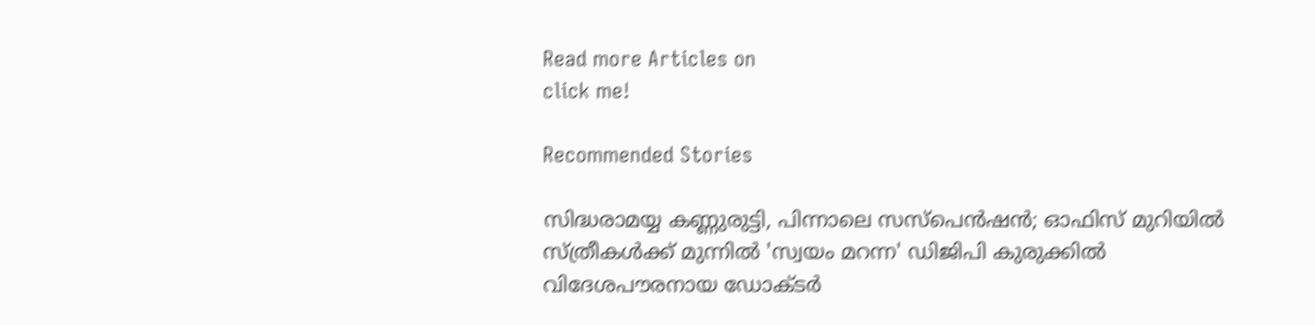Read more Articles on
click me!

Recommended Stories

സിദ്ധരാമയ്യ കണ്ണുരുട്ടി, പിന്നാലെ സസ്പെൻഷൻ; ഓഫിസ് മുറിയിൽ സ്ത്രീകൾക്ക് മുന്നിൽ 'സ്വയം മറന്ന' ഡിജിപി കുരുക്കിൽ
വിദേശപൗരനായ ഡോക്ടർ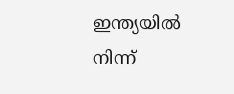ഇന്ത്യയിൽ നിന്ന്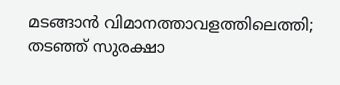മടങ്ങാൻ വിമാനത്താവളത്തിലെത്തി; തടഞ്ഞ് സുരക്ഷാ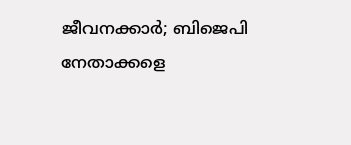ജീവനക്കാർ; ബിജെപി നേതാക്കളെ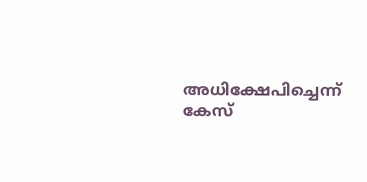അധിക്ഷേപിച്ചെന്ന് കേസ്